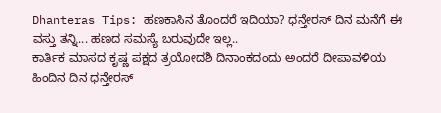Dhanteras Tips: ಹಣಕಾಸಿನ ತೊಂದರೆ ಇದಿಯಾ? ಧನ್ತೇರಸ್ ದಿನ ಮನೆಗೆ ಈ ವಸ್ತು ತನ್ನಿ... ಹಣದ ಸಮಸ್ಯೆ ಬರುವುದೇ ಇಲ್ಲ..
ಕಾರ್ತಿಕ ಮಾಸದ ಕೃಷ್ಣ ಪಕ್ಷದ ತ್ರಯೋದಶಿ ದಿನಾಂಕದಂದು ಅಂದರೆ ದೀಪಾವಳಿಯ ಹಿಂದಿನ ದಿನ ಧನ್ತೇರಸ್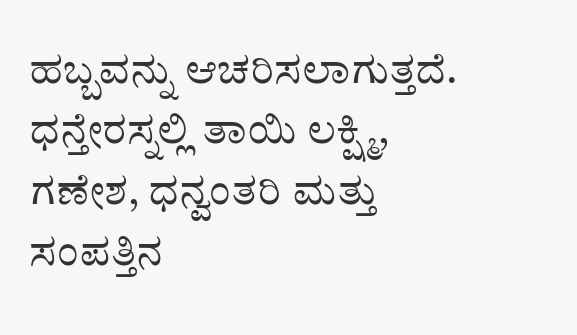ಹಬ್ಬವನ್ನು ಆಚರಿಸಲಾಗುತ್ತದೆ. ಧನ್ತೇರಸ್ನಲ್ಲಿ ತಾಯಿ ಲಕ್ಷ್ಮಿ, ಗಣೇಶ, ಧನ್ವಂತರಿ ಮತ್ತು ಸಂಪತ್ತಿನ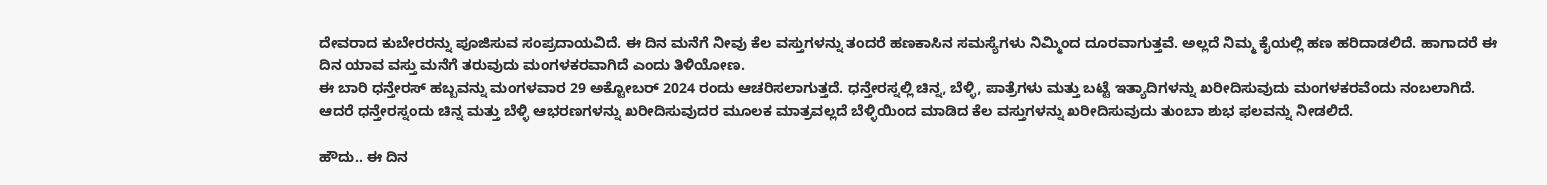ದೇವರಾದ ಕುಬೇರರನ್ನು ಪೂಜಿಸುವ ಸಂಪ್ರದಾಯವಿದೆ. ಈ ದಿನ ಮನೆಗೆ ನೀವು ಕೆಲ ವಸ್ತುಗಳನ್ನು ತಂದರೆ ಹಣಕಾಸಿನ ಸಮಸ್ಯೆಗಳು ನಿಮ್ಮಿಂದ ದೂರವಾಗುತ್ತವೆ. ಅಲ್ಲದೆ ನಿಮ್ಮ ಕೈಯಲ್ಲಿ ಹಣ ಹರಿದಾಡಲಿದೆ. ಹಾಗಾದರೆ ಈ ದಿನ ಯಾವ ವಸ್ತು ಮನೆಗೆ ತರುವುದು ಮಂಗಳಕರವಾಗಿದೆ ಎಂದು ತಿಳಿಯೋಣ.
ಈ ಬಾರಿ ಧನ್ತೇರಸ್ ಹಬ್ಬವನ್ನು ಮಂಗಳವಾರ 29 ಅಕ್ಟೋಬರ್ 2024 ರಂದು ಆಚರಿಸಲಾಗುತ್ತದೆ. ಧನ್ತೇರಸ್ನಲ್ಲಿ ಚಿನ್ನ, ಬೆಳ್ಳಿ, ಪಾತ್ರೆಗಳು ಮತ್ತು ಬಟ್ಟೆ ಇತ್ಯಾದಿಗಳನ್ನು ಖರೀದಿಸುವುದು ಮಂಗಳಕರವೆಂದು ನಂಬಲಾಗಿದೆ. ಆದರೆ ಧನ್ತೇರಸ್ನಂದು ಚಿನ್ನ ಮತ್ತು ಬೆಳ್ಳಿ ಆಭರಣಗಳನ್ನು ಖರೀದಿಸುವುದರ ಮೂಲಕ ಮಾತ್ರವಲ್ಲದೆ ಬೆಳ್ಳಿಯಿಂದ ಮಾಡಿದ ಕೆಲ ವಸ್ತುಗಳನ್ನು ಖರೀದಿಸುವುದು ತುಂಬಾ ಶುಭ ಫಲವನ್ನು ನೀಡಲಿದೆ.

ಹೌದು.. ಈ ದಿನ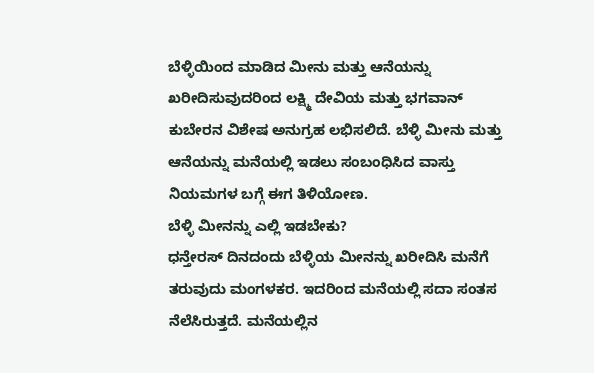ಬೆಳ್ಳಿಯಿಂದ ಮಾಡಿದ ಮೀನು ಮತ್ತು ಆನೆಯನ್ನು ಖರೀದಿಸುವುದರಿಂದ ಲಕ್ಷ್ಮಿ ದೇವಿಯ ಮತ್ತು ಭಗವಾನ್ ಕುಬೇರನ ವಿಶೇಷ ಅನುಗ್ರಹ ಲಭಿಸಲಿದೆ. ಬೆಳ್ಳಿ ಮೀನು ಮತ್ತು ಆನೆಯನ್ನು ಮನೆಯಲ್ಲಿ ಇಡಲು ಸಂಬಂಧಿಸಿದ ವಾಸ್ತು ನಿಯಮಗಳ ಬಗ್ಗೆ ಈಗ ತಿಳಿಯೋಣ.
ಬೆಳ್ಳಿ ಮೀನನ್ನು ಎಲ್ಲಿ ಇಡಬೇಕು?
ಧನ್ತೇರಸ್ ದಿನದಂದು ಬೆಳ್ಳಿಯ ಮೀನನ್ನು ಖರೀದಿಸಿ ಮನೆಗೆ ತರುವುದು ಮಂಗಳಕರ. ಇದರಿಂದ ಮನೆಯಲ್ಲಿ ಸದಾ ಸಂತಸ ನೆಲೆಸಿರುತ್ತದೆ. ಮನೆಯಲ್ಲಿನ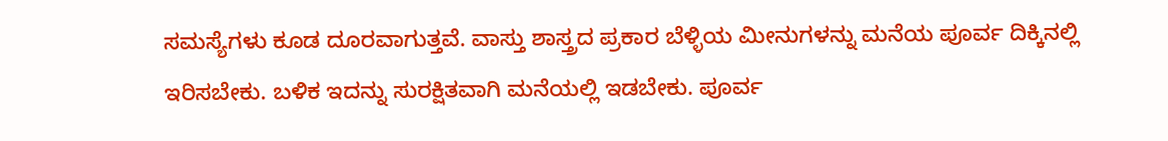ಸಮಸ್ಯೆಗಳು ಕೂಡ ದೂರವಾಗುತ್ತವೆ. ವಾಸ್ತು ಶಾಸ್ತ್ರದ ಪ್ರಕಾರ ಬೆಳ್ಳಿಯ ಮೀನುಗಳನ್ನು ಮನೆಯ ಪೂರ್ವ ದಿಕ್ಕಿನಲ್ಲಿ ಇರಿಸಬೇಕು. ಬಳಿಕ ಇದನ್ನು ಸುರಕ್ಷಿತವಾಗಿ ಮನೆಯಲ್ಲಿ ಇಡಬೇಕು. ಪೂರ್ವ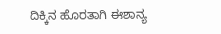ದಿಕ್ಕಿನ ಹೊರತಾಗಿ ಈಶಾನ್ಯ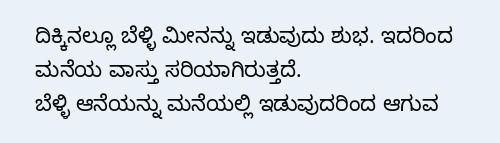ದಿಕ್ಕಿನಲ್ಲೂ ಬೆಳ್ಳಿ ಮೀನನ್ನು ಇಡುವುದು ಶುಭ. ಇದರಿಂದ ಮನೆಯ ವಾಸ್ತು ಸರಿಯಾಗಿರುತ್ತದೆ.
ಬೆಳ್ಳಿ ಆನೆಯನ್ನು ಮನೆಯಲ್ಲಿ ಇಡುವುದರಿಂದ ಆಗುವ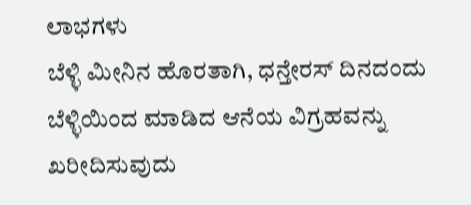ಲಾಭಗಳು
ಬೆಳ್ಳಿ ಮೀನಿನ ಹೊರತಾಗಿ, ಧನ್ತೇರಸ್ ದಿನದಂದು ಬೆಳ್ಳಿಯಿಂದ ಮಾಡಿದ ಆನೆಯ ವಿಗ್ರಹವನ್ನು ಖರೀದಿಸುವುದು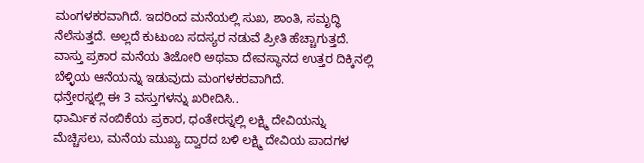ಮಂಗಳಕರವಾಗಿದೆ. ಇದರಿಂದ ಮನೆಯಲ್ಲಿ ಸುಖ, ಶಾಂತಿ, ಸಮೃದ್ಧಿ ನೆಲೆಸುತ್ತದೆ. ಅಲ್ಲದೆ ಕುಟುಂಬ ಸದಸ್ಯರ ನಡುವೆ ಪ್ರೀತಿ ಹೆಚ್ಚಾಗುತ್ತದೆ. ವಾಸ್ತು ಪ್ರಕಾರ ಮನೆಯ ತಿಜೋರಿ ಅಥವಾ ದೇವಸ್ಥಾನದ ಉತ್ತರ ದಿಕ್ಕಿನಲ್ಲಿ ಬೆಳ್ಳಿಯ ಆನೆಯನ್ನು ಇಡುವುದು ಮಂಗಳಕರವಾಗಿದೆ.
ಧನ್ತೇರಸ್ನಲ್ಲಿ ಈ 3 ವಸ್ತುಗಳನ್ನು ಖರೀದಿಸಿ..
ಧಾರ್ಮಿಕ ನಂಬಿಕೆಯ ಪ್ರಕಾರ, ಧಂತೇರಸ್ನಲ್ಲಿ ಲಕ್ಷ್ಮಿ ದೇವಿಯನ್ನು ಮೆಚ್ಚಿಸಲು, ಮನೆಯ ಮುಖ್ಯ ದ್ವಾರದ ಬಳಿ ಲಕ್ಷ್ಮಿ ದೇವಿಯ ಪಾದಗಳ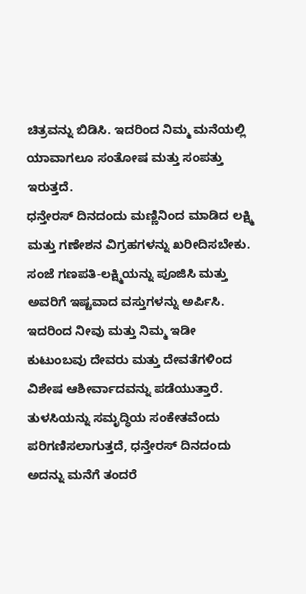ಚಿತ್ರವನ್ನು ಬಿಡಿಸಿ. ಇದರಿಂದ ನಿಮ್ಮ ಮನೆಯಲ್ಲಿ ಯಾವಾಗಲೂ ಸಂತೋಷ ಮತ್ತು ಸಂಪತ್ತು ಇರುತ್ತದೆ.
ಧನ್ತೇರಸ್ ದಿನದಂದು ಮಣ್ಣಿನಿಂದ ಮಾಡಿದ ಲಕ್ಷ್ಮಿ ಮತ್ತು ಗಣೇಶನ ವಿಗ್ರಹಗಳನ್ನು ಖರೀದಿಸಬೇಕು. ಸಂಜೆ ಗಣಪತಿ-ಲಕ್ಷ್ಮಿಯನ್ನು ಪೂಜಿಸಿ ಮತ್ತು ಅವರಿಗೆ ಇಷ್ಟವಾದ ವಸ್ತುಗಳನ್ನು ಅರ್ಪಿಸಿ. ಇದರಿಂದ ನೀವು ಮತ್ತು ನಿಮ್ಮ ಇಡೀ ಕುಟುಂಬವು ದೇವರು ಮತ್ತು ದೇವತೆಗಳಿಂದ ವಿಶೇಷ ಆಶೀರ್ವಾದವನ್ನು ಪಡೆಯುತ್ತಾರೆ. ತುಳಸಿಯನ್ನು ಸಮೃದ್ಧಿಯ ಸಂಕೇತವೆಂದು ಪರಿಗಣಿಸಲಾಗುತ್ತದೆ, ಧನ್ತೇರಸ್ ದಿನದಂದು ಅದನ್ನು ಮನೆಗೆ ತಂದರೆ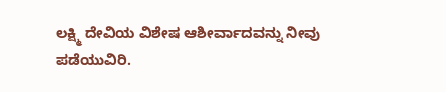ಲಕ್ಷ್ಮಿ ದೇವಿಯ ವಿಶೇಷ ಆಶೀರ್ವಾದವನ್ನು ನೀವು ಪಡೆಯುವಿರಿ.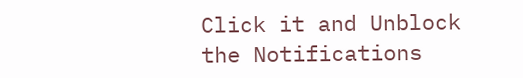Click it and Unblock the Notifications